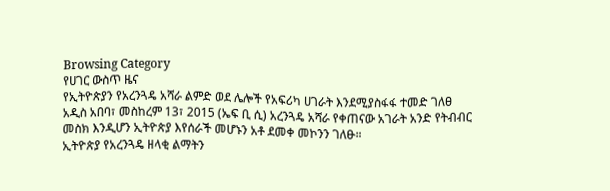Browsing Category
የሀገር ውስጥ ዜና
የኢትዮጵያን የአረንጓዴ አሻራ ልምድ ወደ ሌሎች የአፍሪካ ሀገራት እንደሚያስፋፋ ተመድ ገለፀ
አዲስ አበባ፣ መስከረም 13፣ 2015 (ኤፍ ቢ ሲ) አረንጓዴ አሻራ የቀጠናው አገራት አንድ የትብብር መስክ እንዲሆን ኢትዮጵያ እየሰራች መሆኑን አቶ ደመቀ መኮንን ገለፁ።
ኢትዮጵያ የአረንጓዴ ዘላቂ ልማትን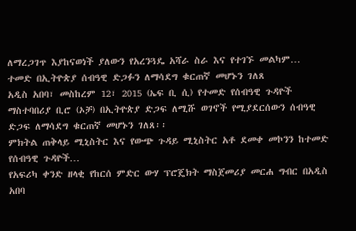ለማረጋገጥ እያከናወነች ያለውን የአረንጓዴ አሻራ ስራ እና የተገኙ መልካም…
ተመድ በኢትዮጵያ ሰብዓዊ ድጋፉን ለማሳደግ ቁርጠኛ መሆኑን ገለጸ
አዲስ አበባ፣ መስከረም 12፣ 2015 (ኤፍ ቢ ሲ) የተመድ የሰብዓዊ ጉዳዮች ማስተባበሪያ ቢሮ (ኦቻ) በኢትዮጵያ ድጋፍ ለሚሹ ወገኖች የሚያደርሰውን ሰብዓዊ ድጋፍ ለማሳደግ ቁርጠኛ መሆኑን ገለጸ፡፡
ምክትል ጠቅላይ ሚኒስትር እና የውጭ ጉዳይ ሚኒስትር አቶ ደመቀ መኮንን ከተመድ የሰብዓዊ ጉዳዮች…
የአፍሪካ ቀንድ ዘላቂ የከርሰ ምድር ውሃ ፕሮጄክት ማስጀመሪያ መርሐ ግብር በአዲስ አበባ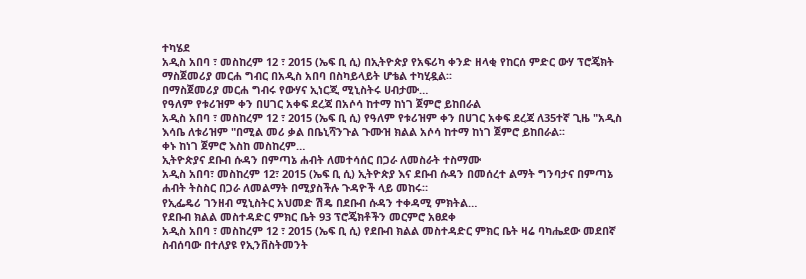ተካሄደ
አዲስ አበባ ፣ መስከረም 12 ፣ 2015 (ኤፍ ቢ ሲ) በኢትዮጵያ የአፍሪካ ቀንድ ዘላቂ የከርሰ ምድር ውሃ ፕሮጄክት ማስጀመሪያ መርሐ ግብር በአዲስ አበባ በስካይላይት ሆቴል ተካሂዷል፡፡
በማስጀመሪያ መርሐ ግብሩ የውሃና ኢነርጂ ሚኒስትሩ ሀብታሙ…
የዓለም የቱሪዝም ቀን በሀገር አቀፍ ደረጃ በአሶሳ ከተማ ከነገ ጀምሮ ይከበራል
አዲስ አበባ ፣ መስከረም 12 ፣ 2015 (ኤፍ ቢ ሲ) የዓለም የቱሪዝም ቀን በሀገር አቀፍ ደረጃ ለ35ተኛ ጊዜ "አዲስ እሳቤ ለቱሪዝም "በሚል መሪ ቃል በቤኒሻንጉል ጉሙዝ ክልል አሶሳ ከተማ ከነገ ጀምሮ ይከበራል፡፡
ቀኑ ከነገ ጀምሮ እስከ መስከረም…
ኢትዮጵያና ደቡብ ሱዳን በምጣኔ ሐብት ለመተሳሰር በጋራ ለመስራት ተስማሙ
አዲስ አበባ፣ መስከረም 12፣ 2015 (ኤፍ ቢ ሲ) ኢትዮጵያ እና ደቡብ ሱዳን በመሰረተ ልማት ግንባታና በምጣኔ ሐብት ትስስር በጋራ ለመልማት በሚያስችሉ ጉዳዮች ላይ መከሩ።
የኢፌዴሪ ገንዘብ ሚኒስትር አህመድ ሽዴ በደቡብ ሱዳን ተቀዳሚ ምክትል…
የደቡብ ክልል መስተዳድር ምክር ቤት 93 ፕሮጄክቶችን መርምሮ አፀደቀ
አዲስ አበባ ፣ መስከረም 12 ፣ 2015 (ኤፍ ቢ ሲ) የደቡብ ክልል መስተዳድር ምክር ቤት ዛሬ ባካሔደው መደበኛ ስብሰባው በተለያዩ የኢንቨስትመንት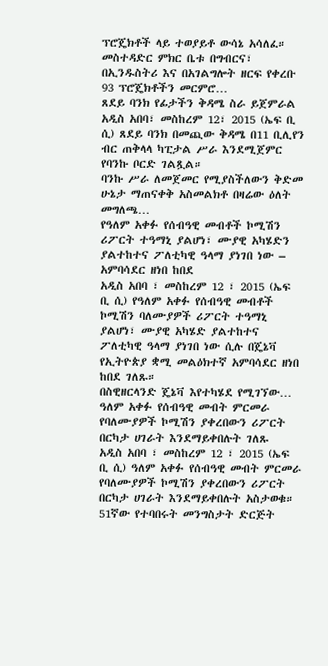ፕሮጄክቶች ላይ ተወያይቶ ውሳኔ አሳለፈ።
መስተዳድር ምክር ቤቱ በግብርና፣ በኢንዱስትሪ እና በአገልግሎት ዘርፍ የቀረቡ 93 ፕሮጄክቶችን መርምሮ…
ጸደይ ባንክ የፊታችን ቅዳሜ ስራ ይጀምራል
አዲስ አበባ፣ መስከረም 12፣ 2015 (ኤፍ ቢ ሲ) ጸደይ ባንክ በመጪው ቅዳሜ በ11 ቢሊየን ብር ጠቅላላ ካፒታል ሥራ እንደሚጀምር የባንኩ ቦርድ ገልጿል።
ባንኩ ሥራ ለመጀመር የሚያስችለውን ቅድመ ሁኔታ ማጠናቀቅ አስመልክቶ በዛሬው ዕለት መግለጫ…
የዓለም አቀፉ የሰብዓዊ መብቶች ኮሚሽን ሪፖርት ተዓማኒ ያልሆነ፣ ሙያዊ አካሄድን ያልተከተና ፖለቲካዊ ዓላማ ያነገበ ነው – አምባሳደር ዘነበ ከበደ
አዲስ አበባ ፣ መስከረም 12 ፣ 2015 (ኤፍ ቢ ሲ) የዓለም አቀፉ የሰብዓዊ መብቶች ኮሚሽን ባለሙያዎች ሪፖርት ተዓማኒ ያልሆነ፣ ሙያዊ አካሄድ ያልተከተና ፖለቲካዊ ዓላማ ያነገበ ነው ሲሉ በጄኔቫ የኢትዮጵያ ቋሚ መልዕክተኛ አምባሳደር ዘነበ ከበደ ገለጹ።
በስዊዘርላንድ ጄኔቫ እየተካሄደ የሚገኘው…
ዓለም አቀፉ የሰብዓዊ መብት ምርመራ የባለሙያዎች ኮሚሽን ያቀረበውን ሪፖርት በርካታ ሀገራት እንደማይቀበሉት ገለጹ
አዲስ አበባ ፣ መስከረም 12 ፣ 2015 (ኤፍ ቢ ሲ) ዓለም አቀፉ የሰብዓዊ መብት ምርመራ የባለሙያዎች ኮሚሽን ያቀረበውን ሪፖርት በርካታ ሀገራት እንደማይቀበሉት አስታወቁ።
51ኛው የተባበሩት መንግስታት ድርጅት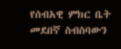የሰብአዊ ምክር ቤት መደበኛ ስብስባውን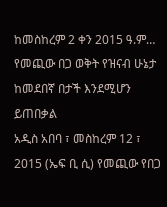ከመስከረም 2 ቀን 2015 ዓ.ም…
የመጪው በጋ ወቅት የዝናብ ሁኔታ ከመደበኛ በታች እንደሚሆን ይጠበቃል
አዲስ አበባ ፣ መስከረም 12 ፣ 2015 (ኤፍ ቢ ሲ) የመጪው የበጋ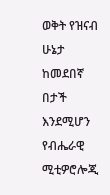ወቅት የዝናብ ሁኔታ ከመደበኛ በታች እንደሚሆን የብሔራዊ ሚቲዎሮሎጂ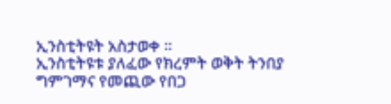ኢንስቲትዩት አስታወቀ ።
ኢንስቲትዩቱ ያለፈው የክረምት ወቅት ትንበያ ግምገማና የመጪው የበጋ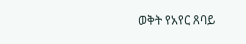ወቅት የአየር ጸባይ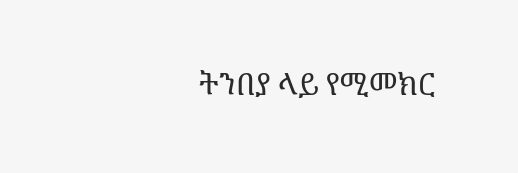ትንበያ ላይ የሚመክር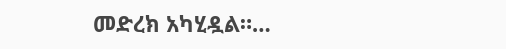መድረክ አካሂዷል።…